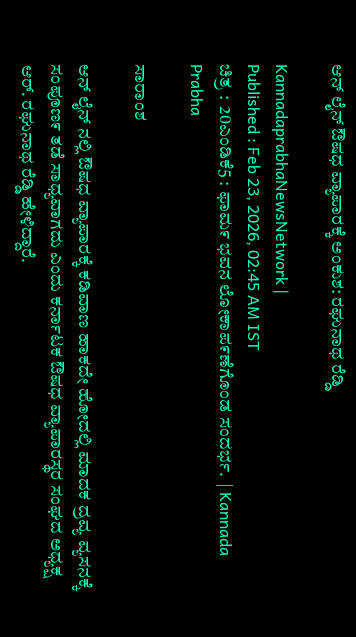ಆನ್ ಲೈನ್ ಔಷಧ ವ್ಯಾಪಾರಕ್ಕೆ ಅಂಕುಶ: ರಘುನಾಥ ರೆಡ್ಡಿ

KannadaprabhaNewsNetwork |
Published : Feb 23, 2026, 02:45 AM IST
ಚಿತ್ರ :  20ಎಂಡಿಕೆ5 : ಫಾಮ೯ ಭವನ ಲೋಕಾಪ೯ಣೆಗೊಂಡ ಸಂದರ್ಭ.  | Kannada Prabha

ಸಾರಾಂಶ

ಆನ್ ಲೈನ್ ನಲ್ಲಿ ಔಷಧ ವ್ಯಾಪಾರಕ್ಕೆ ಕಡಿವಾಣ ಹಾಕದೇ ಹೋದಲ್ಲಿ ಮಾದಕ ದ್ರವ್ಯ ವ್ಯಸನಕ್ಕೆ ಸಂಪೂಣ೯ ತಡೆ ಸಾಧ್ಯವಾಗದು ಎಂದು ಕರ್ನಾಟಕ ಔಷಧ ವ್ಯಾಪಾರಸ್ಥರ ಸಂಘದ ಅಧ್ಯಕ್ಷ ಆರ್. ರಘುನಾಥ ರೆಡ್ಡಿ ಹೇಳಿದ್ದಾರೆ.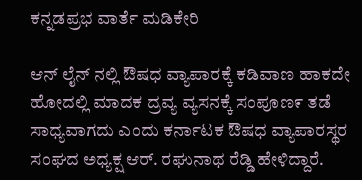ಕನ್ನಡಪ್ರಭ ವಾರ್ತೆ ಮಡಿಕೇರಿ

ಆನ್ ಲೈನ್ ನಲ್ಲಿ ಔಷಧ ವ್ಯಾಪಾರಕ್ಕೆ ಕಡಿವಾಣ ಹಾಕದೇ ಹೋದಲ್ಲಿ ಮಾದಕ ದ್ರವ್ಯ ವ್ಯಸನಕ್ಕೆ ಸಂಪೂಣ೯ ತಡೆ ಸಾಧ್ಯವಾಗದು ಎಂದು ಕರ್ನಾಟಕ ಔಷಧ ವ್ಯಾಪಾರಸ್ಥರ ಸಂಘದ ಅಧ್ಯಕ್ಷ ಆರ್. ರಘುನಾಥ ರೆಡ್ಡಿ ಹೇಳಿದ್ದಾರೆ.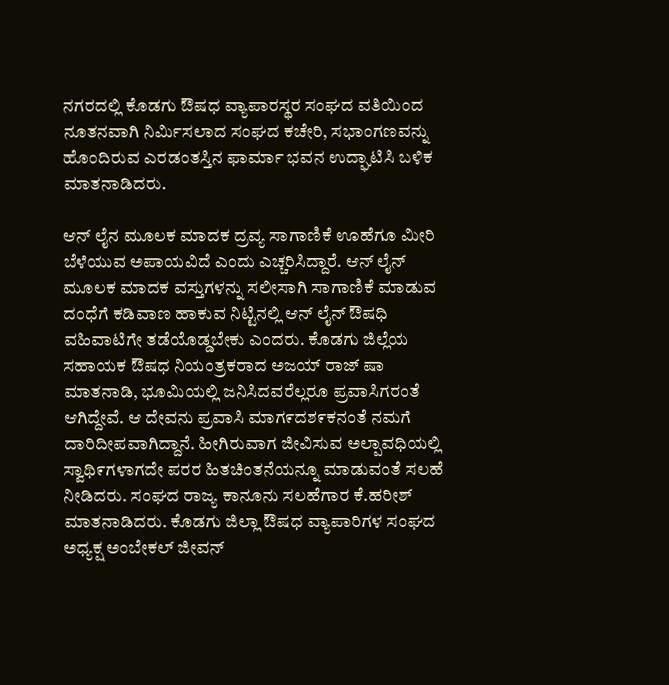ನಗರದಲ್ಲಿ ಕೊಡಗು ಔಷಧ ವ್ಯಾಪಾರಸ್ಥರ ಸಂಘದ ವತಿಯಿಂದ ನೂತನವಾಗಿ ನಿರ್ಮಿಸಲಾದ ಸಂಘದ ಕಚೇರಿ, ಸಭಾಂಗಣವನ್ನು ಹೊಂದಿರುವ ಎರಡಂತಸ್ತಿನ ಫಾರ್ಮಾ ಭವನ ಉದ್ಘಾಟಿಸಿ ಬಳಿಕ ಮಾತನಾಡಿದರು.

ಆನ್ ಲೈನ ಮೂಲಕ ಮಾದಕ ದ್ರವ್ಯ ಸಾಗಾಣಿಕೆ ಊಹೆಗೂ ಮೀರಿ ಬೆಳೆಯುವ ಅಪಾಯವಿದೆ ಎಂದು ಎಚ್ಚರಿಸಿದ್ದಾರೆ. ಆನ್ ಲೈನ್ ಮೂಲಕ ಮಾದಕ ವಸ್ತುಗಳನ್ನು ಸಲೀಸಾಗಿ ಸಾಗಾಣಿಕೆ ಮಾಡುವ ದಂಧೆಗೆ ಕಡಿವಾಣ ಹಾಕುವ ನಿಟ್ಟಿನಲ್ಲಿ ಆನ್ ಲೈನ್ ಔಷಧಿ ವಹಿವಾಟಿಗೇ ತಡೆಯೊಡ್ಡಬೇಕು ಎಂದರು. ಕೊಡಗು ಜಿಲ್ಲೆಯ ಸಹಾಯಕ ಔಷಧ ನಿಯಂತ್ರಕರಾದ ಅಜಯ್ ರಾಜ್ ಷಾ ಮಾತನಾಡಿ, ಭೂಮಿಯಲ್ಲಿ ಜನಿಸಿದವರೆಲ್ಲರೂ ಪ್ರವಾಸಿಗರಂತೆ ಆಗಿದ್ದೇವೆ. ಆ ದೇವನು ಪ್ರವಾಸಿ ಮಾಗ೯ದಶ೯ಕನಂತೆ ನಮಗೆ ದಾರಿದೀಪವಾಗಿದ್ದಾನೆ. ಹೀಗಿರುವಾಗ ಜೀವಿಸುವ ಅಲ್ಪಾವಧಿಯಲ್ಲಿ ಸ್ವಾಥಿ೯ಗಳಾಗದೇ ಪರರ ಹಿತಚಿಂತನೆಯನ್ನೂ ಮಾಡುವಂತೆ ಸಲಹೆ ನೀಡಿದರು. ಸಂಘದ ರಾಜ್ಯ ಕಾನೂನು ಸಲಹೆಗಾರ ಕೆ.ಹರೀಶ್ ಮಾತನಾಡಿದರು. ಕೊಡಗು ಜಿಲ್ಲಾ ಔಷಧ ವ್ಯಾಪಾರಿಗಳ ಸಂಘದ ಅಧ್ಯಕ್ಷ ಅಂಬೇಕಲ್ ಜೀವನ್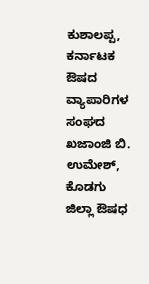ಕುಶಾಲಪ್ಪ, ಕರ್ನಾಟಕ ಔಷದ ವ್ಯಾಪಾರಿಗಳ ಸಂಘದ ಖಜಾಂಜಿ ಬಿ. ಉಮೇಶ್, ಕೊಡಗು ಜಿಲ್ಲಾ ಔಷಧ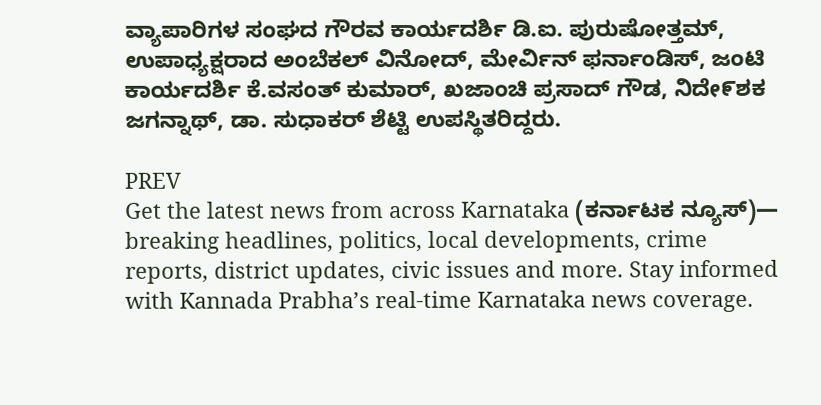ವ್ಯಾಪಾರಿಗಳ ಸಂಘದ ಗೌರವ ಕಾರ್ಯದರ್ಶಿ ಡಿ.ಐ. ಪುರುಷೋತ್ತಮ್, ಉಪಾಧ್ಯಕ್ಷರಾದ ಅಂಬೆಕಲ್ ವಿನೋದ್, ಮೇರ್ವಿನ್ ಫರ್ನಾಂಡಿಸ್‌, ಜಂಟಿ ಕಾರ್ಯದರ್ಶಿ ಕೆ.ವಸಂತ್ ಕುಮಾರ್, ಖಜಾಂಚಿ ಪ್ರಸಾದ್ ಗೌಡ, ನಿದೇ೯ಶಕ ಜಗನ್ನಾಥ್, ಡಾ. ಸುಧಾಕರ್ ಶೆಟ್ಟಿ ಉಪಸ್ಥಿತರಿದ್ದರು.

PREV
Get the latest news from across Karnataka (ಕರ್ನಾಟಕ ನ್ಯೂಸ್)— breaking headlines, politics, local developments, crime reports, district updates, civic issues and more. Stay informed with Kannada Prabha’s real‑time Karnataka news coverage.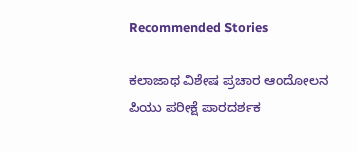Recommended Stories

ಕಲಾಜಾಥ ವಿಶೇಷ ಪ್ರಚಾರ ಆಂದೋಲನ
ಪಿಯು ಪರೀಕ್ಷೆ ಪಾರದರ್ಶಕ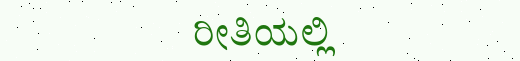ರೀತಿಯಲ್ಲಿ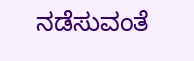ನಡೆಸುವಂತೆ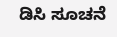ಡಿಸಿ ಸೂಚನೆ